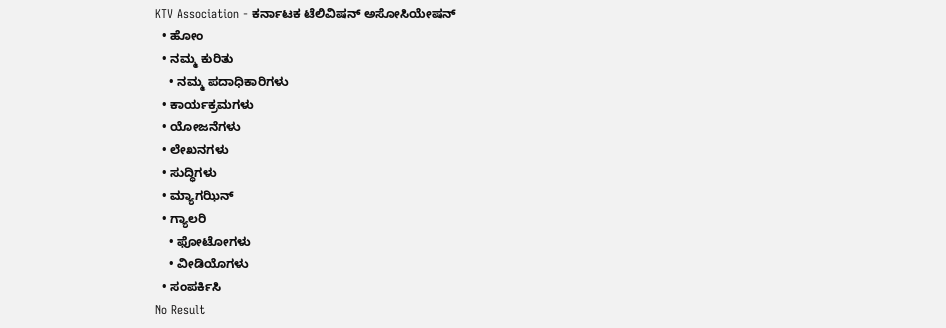KTV Association - ಕರ್ನಾಟಕ ಟೆಲಿವಿಷನ್ ಅಸೋಸಿಯೇಷನ್
  • ಹೋಂ
  • ನಮ್ಮ ಕುರಿತು
    • ನಮ್ಮ ಪದಾಧಿಕಾರಿಗಳು
  • ಕಾರ್ಯಕ್ರಮಗಳು
  • ಯೋಜನೆಗಳು
  • ಲೇಖನಗಳು
  • ಸುದ್ಧಿಗಳು
  • ಮ್ಯಾಗಝಿನ್
  • ಗ್ಯಾಲರಿ
    • ಫೋಟೋಗಳು
    • ವೀಡಿಯೊಗಳು
  • ಸಂಪರ್ಕಿಸಿ
No Result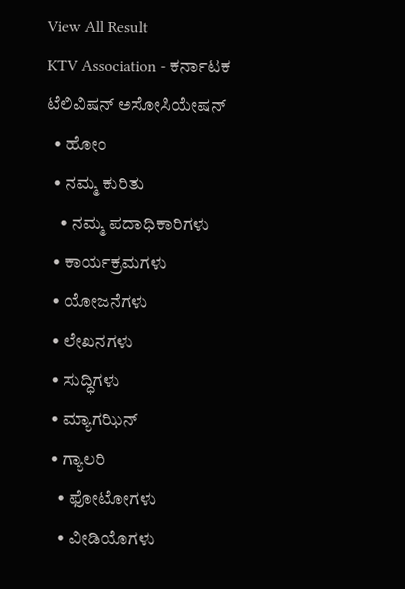View All Result
KTV Association - ಕರ್ನಾಟಕ ಟೆಲಿವಿಷನ್ ಅಸೋಸಿಯೇಷನ್
  • ಹೋಂ
  • ನಮ್ಮ ಕುರಿತು
    • ನಮ್ಮ ಪದಾಧಿಕಾರಿಗಳು
  • ಕಾರ್ಯಕ್ರಮಗಳು
  • ಯೋಜನೆಗಳು
  • ಲೇಖನಗಳು
  • ಸುದ್ಧಿಗಳು
  • ಮ್ಯಾಗಝಿನ್
  • ಗ್ಯಾಲರಿ
    • ಫೋಟೋಗಳು
    • ವೀಡಿಯೊಗಳು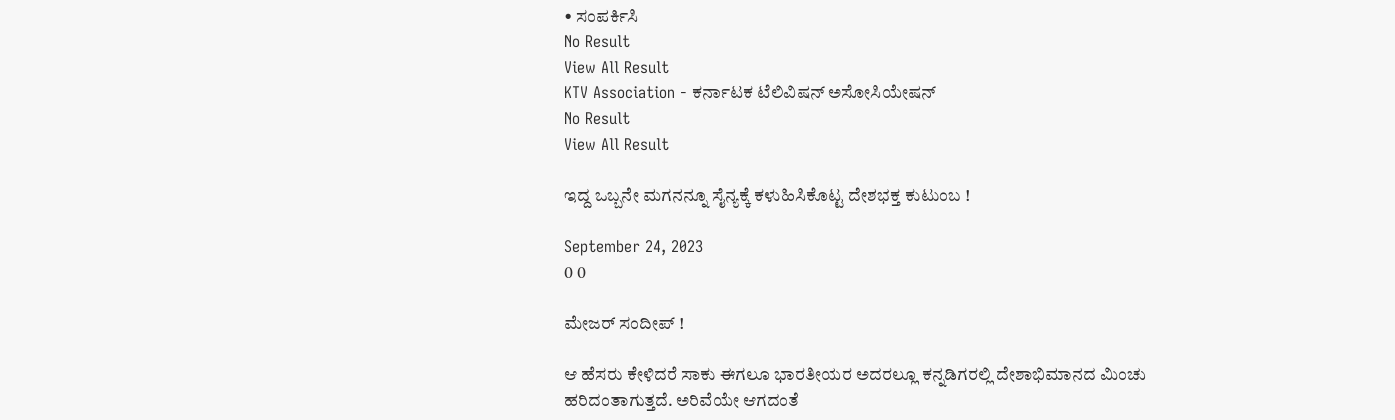• ಸಂಪರ್ಕಿಸಿ
No Result
View All Result
KTV Association - ಕರ್ನಾಟಕ ಟೆಲಿವಿಷನ್ ಅಸೋಸಿಯೇಷನ್
No Result
View All Result

ಇದ್ದ ಒಬ್ಬನೇ ಮಗನನ್ನೂ ಸೈನ್ಯಕ್ಕೆ ಕಳುಹಿಸಿಕೊಟ್ಟ ದೇಶಭಕ್ತ ಕುಟುಂಬ !

September 24, 2023
0 0

ಮೇಜರ್ ಸಂದೀಪ್ !

ಆ ಹೆಸರು ಕೇಳಿದರೆ ಸಾಕು ಈಗಲೂ ಭಾರತೀಯರ ಅದರಲ್ಲೂ ಕನ್ನಡಿಗರಲ್ಲಿ ದೇಶಾಭಿಮಾನದ ಮಿಂಚು ಹರಿದಂತಾಗುತ್ತದೆ. ಅರಿವೆಯೇ ಆಗದಂತೆ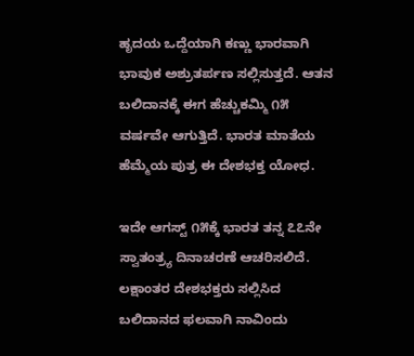ಹೃದಯ ಒದ್ದೆಯಾಗಿ ಕಣ್ಣು ಭಾರವಾಗಿ ಭಾವುಕ ಅಶ್ರುತರ್ಪಣ ಸಲ್ಲಿಸುತ್ತದೆ. ಆತನ ಬಲಿದಾನಕ್ಕೆ ಈಗ ಹೆಚ್ಚುಕಮ್ಮಿ ೧೫ ವರ್ಷವೇ ಆಗುತ್ತಿದೆ. ಭಾರತ ಮಾತೆಯ ಹೆಮ್ಮೆಯ ಪುತ್ರ ಈ ದೇಶಭಕ್ತ ಯೋಧ.

ಇದೇ ಆಗಸ್ಟ್ ೧೫ಕ್ಕೆ ಭಾರತ ತನ್ನ ೭೭ನೇ ಸ್ವಾತಂತ್ರ‍್ಯ ದಿನಾಚರಣೆ ಆಚರಿಸಲಿದೆ. ಲಕ್ಷಾಂತರ ದೇಶಭಕ್ತರು ಸಲ್ಲಿಸಿದ ಬಲಿದಾನದ ಫಲವಾಗಿ ನಾವಿಂದು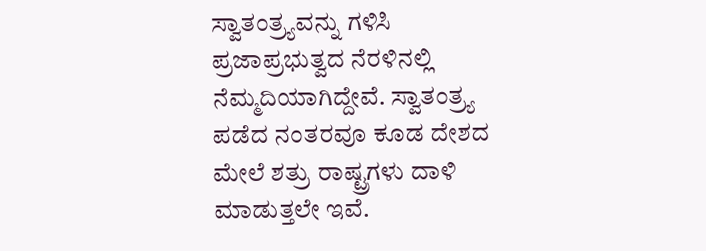ಸ್ವಾತಂತ್ರ‍್ಯವನ್ನು ಗಳಿಸಿ ಪ್ರಜಾಪ್ರಭುತ್ವದ ನೆರಳಿನಲ್ಲಿ ನೆಮ್ಮದಿಯಾಗಿದ್ದೇವೆ. ಸ್ವಾತಂತ್ರ‍್ಯ ಪಡೆದ ನಂತರವೂ ಕೂಡ ದೇಶದ ಮೇಲೆ ಶತ್ರು ರಾಷ್ಟ್ರಗಳು ದಾಳಿ ಮಾಡುತ್ತಲೇ ಇವೆ.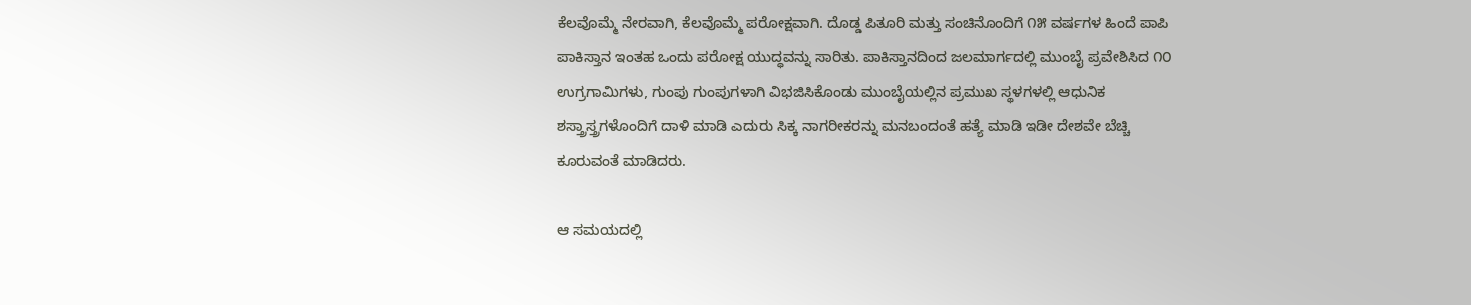ಕೆಲವೊಮ್ಮೆ ನೇರವಾಗಿ, ಕೆಲವೊಮ್ಮೆ ಪರೋಕ್ಷವಾಗಿ. ದೊಡ್ಡ ಪಿತೂರಿ ಮತ್ತು ಸಂಚಿನೊಂದಿಗೆ ೧೫ ವರ್ಷಗಳ ಹಿಂದೆ ಪಾಪಿ ಪಾಕಿಸ್ತಾನ ಇಂತಹ ಒಂದು ಪರೋಕ್ಷ ಯುದ್ಧವನ್ನು ಸಾರಿತು. ಪಾಕಿಸ್ತಾನದಿಂದ ಜಲಮಾರ್ಗದಲ್ಲಿ ಮುಂಬೈ ಪ್ರವೇಶಿಸಿದ ೧೦ ಉಗ್ರಗಾಮಿಗಳು, ಗುಂಪು ಗುಂಪುಗಳಾಗಿ ವಿಭಜಿಸಿಕೊಂಡು ಮುಂಬೈಯಲ್ಲಿನ ಪ್ರಮುಖ ಸ್ಥಳಗಳಲ್ಲಿ ಆಧುನಿಕ ಶಸ್ತ್ರಾಸ್ತ್ರಗಳೊಂದಿಗೆ ದಾಳಿ ಮಾಡಿ ಎದುರು ಸಿಕ್ಕ ನಾಗರೀಕರನ್ನು ಮನಬಂದಂತೆ ಹತ್ಯೆ ಮಾಡಿ ಇಡೀ ದೇಶವೇ ಬೆಚ್ಚಿ ಕೂರುವಂತೆ ಮಾಡಿದರು.

ಆ ಸಮಯದಲ್ಲಿ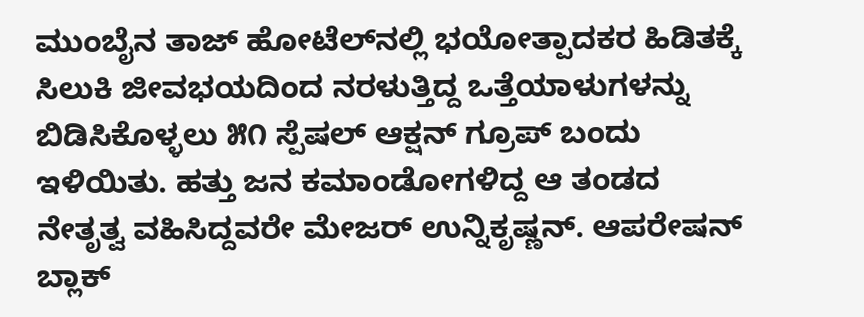ಮುಂಬೈನ ತಾಜ್ ಹೋಟೆಲ್‌ನಲ್ಲಿ ಭಯೋತ್ಪಾದಕರ ಹಿಡಿತಕ್ಕೆ ಸಿಲುಕಿ ಜೀವಭಯದಿಂದ ನರಳುತ್ತಿದ್ದ ಒತ್ತೆಯಾಳುಗಳನ್ನು ಬಿಡಿಸಿಕೊಳ್ಳಲು ೫೧ ಸ್ಪೆಷಲ್ ಆಕ್ಷನ್ ಗ್ರೂಪ್ ಬಂದು ಇಳಿಯಿತು. ಹತ್ತು ಜನ ಕಮಾಂಡೋಗಳಿದ್ದ ಆ ತಂಡದ ನೇತೃತ್ವ ವಹಿಸಿದ್ದವರೇ ಮೇಜರ್ ಉನ್ನಿಕೃಷ್ಣನ್. ಆಪರೇಷನ್ ಬ್ಲಾಕ್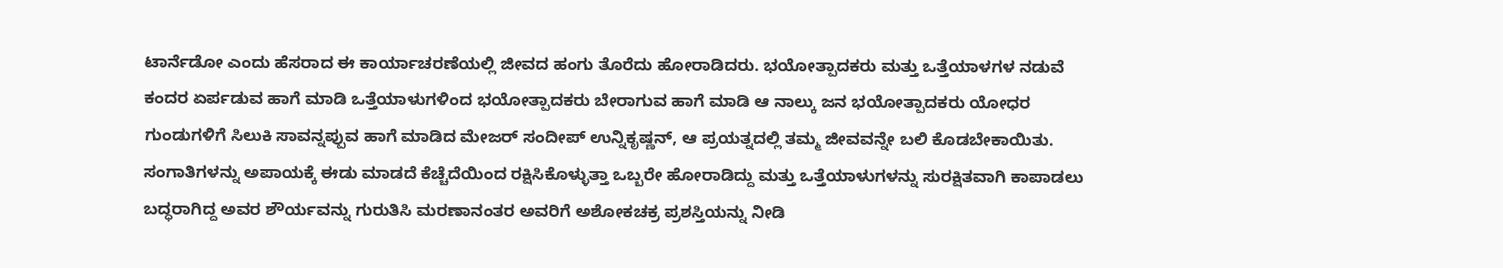ಟಾರ್ನೆಡೋ ಎಂದು ಹೆಸರಾದ ಈ ಕಾರ್ಯಾಚರಣೆಯಲ್ಲಿ ಜೀವದ ಹಂಗು ತೊರೆದು ಹೋರಾಡಿದರು. ಭಯೋತ್ಪಾದಕರು ಮತ್ತು ಒತ್ತೆಯಾಳಗಳ ನಡುವೆ ಕಂದರ ಏರ್ಪಡುವ ಹಾಗೆ ಮಾಡಿ ಒತ್ತೆಯಾಳುಗಳಿಂದ ಭಯೋತ್ಪಾದಕರು ಬೇರಾಗುವ ಹಾಗೆ ಮಾಡಿ ಆ ನಾಲ್ಕು ಜನ ಭಯೋತ್ಪಾದಕರು ಯೋಧರ ಗುಂಡುಗಳಿಗೆ ಸಿಲುಕಿ ಸಾವನ್ನಪ್ಪುವ ಹಾಗೆ ಮಾಡಿದ ಮೇಜರ್ ಸಂದೀಪ್ ಉನ್ನಿಕೃಷ್ಣನ್, ಆ ಪ್ರಯತ್ನದಲ್ಲಿ ತಮ್ಮ ಜೀವವನ್ನೇ ಬಲಿ ಕೊಡಬೇಕಾಯಿತು. ಸಂಗಾತಿಗಳನ್ನು ಅಪಾಯಕ್ಕೆ ಈಡು ಮಾಡದೆ ಕೆಚ್ಚೆದೆಯಿಂದ ರಕ್ಷಿಸಿಕೊಳ್ಳುತ್ತಾ ಒಬ್ಬರೇ ಹೋರಾಡಿದ್ದು ಮತ್ತು ಒತ್ತೆಯಾಳುಗಳನ್ನು ಸುರಕ್ಷಿತವಾಗಿ ಕಾಪಾಡಲು ಬದ್ಧರಾಗಿದ್ದ ಅವರ ಶೌರ್ಯವನ್ನು ಗುರುತಿಸಿ ಮರಣಾನಂತರ ಅವರಿಗೆ ಅಶೋಕಚಕ್ರ ಪ್ರಶಸ್ತಿಯನ್ನು ನೀಡಿ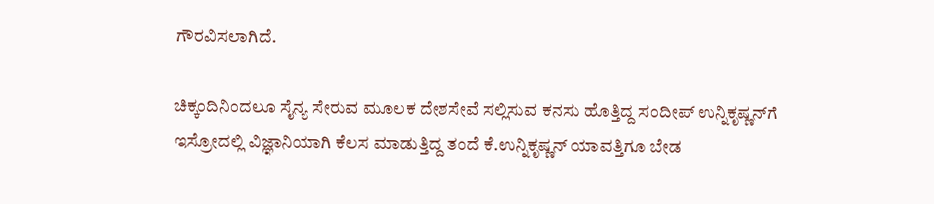ಗೌರವಿಸಲಾಗಿದೆ.

ಚಿಕ್ಕಂದಿನಿಂದಲೂ ಸೈನ್ಯ ಸೇರುವ ಮೂಲಕ ದೇಶಸೇವೆ ಸಲ್ಲಿಸುವ ಕನಸು ಹೊತ್ತಿದ್ದ ಸಂದೀಪ್ ಉನ್ನಿಕೃಷ್ಣನ್‌ಗೆ ಇಸ್ರೋದಲ್ಲಿ ವಿಜ್ಞಾನಿಯಾಗಿ ಕೆಲಸ ಮಾಡುತ್ತಿದ್ದ ತಂದೆ ಕೆ.ಉನ್ನಿಕೃಷ್ಣನ್ ಯಾವತ್ತಿಗೂ ಬೇಡ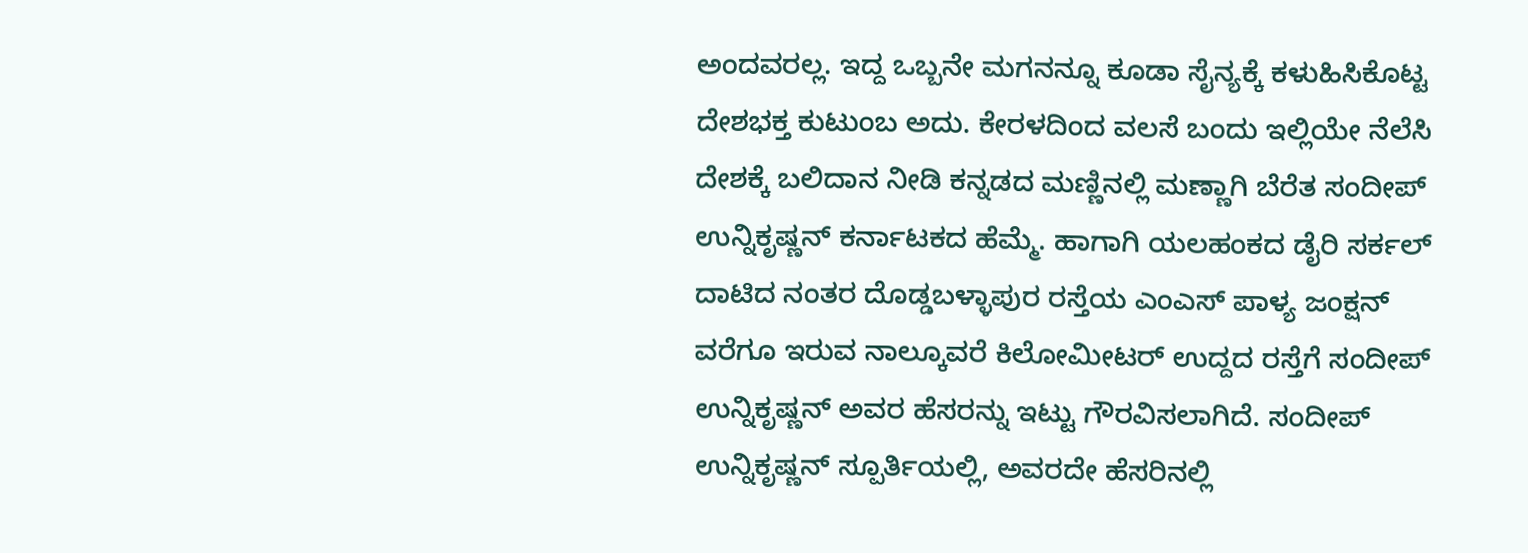ಅಂದವರಲ್ಲ. ಇದ್ದ ಒಬ್ಬನೇ ಮಗನನ್ನೂ ಕೂಡಾ ಸೈನ್ಯಕ್ಕೆ ಕಳುಹಿಸಿಕೊಟ್ಟ ದೇಶಭಕ್ತ ಕುಟುಂಬ ಅದು. ಕೇರಳದಿಂದ ವಲಸೆ ಬಂದು ಇಲ್ಲಿಯೇ ನೆಲೆಸಿ ದೇಶಕ್ಕೆ ಬಲಿದಾನ ನೀಡಿ ಕನ್ನಡದ ಮಣ್ಣಿನಲ್ಲಿ ಮಣ್ಣಾಗಿ ಬೆರೆತ ಸಂದೀಪ್ ಉನ್ನಿಕೃಷ್ಣನ್ ಕರ್ನಾಟಕದ ಹೆಮ್ಮೆ. ಹಾಗಾಗಿ ಯಲಹಂಕದ ಡೈರಿ ಸರ್ಕಲ್ ದಾಟಿದ ನಂತರ ದೊಡ್ಡಬಳ್ಳಾಪುರ ರಸ್ತೆಯ ಎಂಎಸ್ ಪಾಳ್ಯ ಜಂಕ್ಷನ್ ವರೆಗೂ ಇರುವ ನಾಲ್ಕೂವರೆ ಕಿಲೋಮೀಟರ್ ಉದ್ದದ ರಸ್ತೆಗೆ ಸಂದೀಪ್ ಉನ್ನಿಕೃಷ್ಣನ್ ಅವರ ಹೆಸರನ್ನು ಇಟ್ಟು ಗೌರವಿಸಲಾಗಿದೆ. ಸಂದೀಪ್ ಉನ್ನಿಕೃಷ್ಣನ್ ಸ್ಪೂರ್ತಿಯಲ್ಲಿ, ಅವರದೇ ಹೆಸರಿನಲ್ಲಿ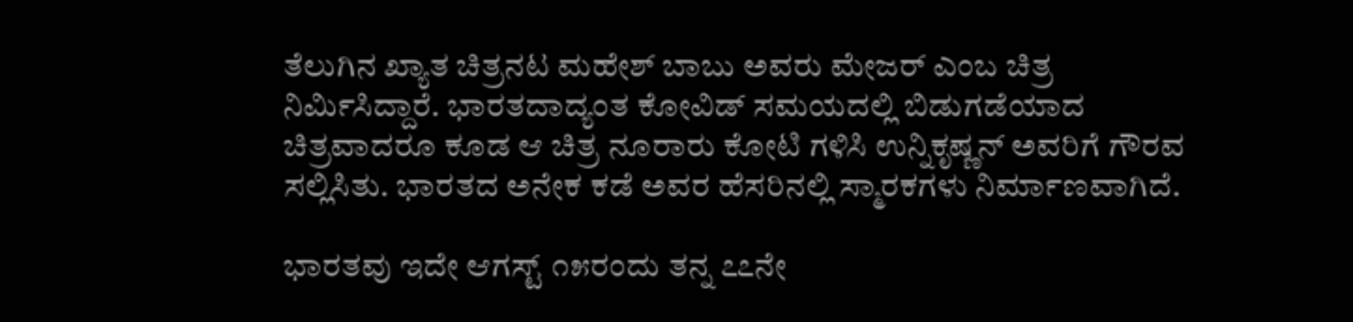ತೆಲುಗಿನ ಖ್ಯಾತ ಚಿತ್ರನಟ ಮಹೇಶ್ ಬಾಬು ಅವರು ಮೇಜರ್ ಎಂಬ ಚಿತ್ರ ನಿರ್ಮಿಸಿದ್ದಾರೆ. ಭಾರತದಾದ್ಯಂತ ಕೋವಿಡ್ ಸಮಯದಲ್ಲಿ ಬಿಡುಗಡೆಯಾದ ಚಿತ್ರವಾದರೂ ಕೂಡ ಆ ಚಿತ್ರ ನೂರಾರು ಕೋಟಿ ಗಳಿಸಿ ಉನ್ನಿಕೃಷ್ಣನ್ ಅವರಿಗೆ ಗೌರವ ಸಲ್ಲಿಸಿತು. ಭಾರತದ ಅನೇಕ ಕಡೆ ಅವರ ಹೆಸರಿನಲ್ಲಿ ಸ್ಮಾರಕಗಳು ನಿರ್ಮಾಣವಾಗಿದೆ.

ಭಾರತವು ಇದೇ ಆಗಸ್ಟ್ ೧೫ರಂದು ತನ್ನ ೭೭ನೇ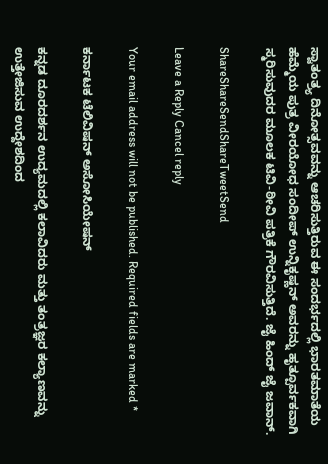ಸ್ವಾತಂತ್ರ‍್ಯ ದಿನೋತ್ಸವವನ್ನು ಆಚರಿಸುತ್ತಿರುವ ಈ ಸಂದರ್ಭದಲ್ಲಿ ಭಾರತಮಾತೆಯ ಹೆಮ್ಮೆಯ ಪುತ್ರ ವೀರಯೋಧ ಸಂದೀಪ್ ಉನ್ನಿಕೃಷ್ಣನ್ ಅವರನ್ನು ಹೃತ್ಪೂರ್ವಕವಾಗಿ ಸ್ಮರಿಸುವುದರ ಮೂಲಕ ಟಿವಿ-ಠೀವಿ ಪತ್ರಿಕೆ ಗೌರವಿಸುತ್ತಿದೆ. ಜೈ ಹಿಂದ್ ಜೈ ಜವಾನ್.

ShareShareSendShareTweetSend

Leave a Reply Cancel reply

Your email address will not be published. Required fields are marked *

ಕರ್ನಾಟಕ ಟೆಲಿವಿಷನ್ ಅಸೋಸಿಯೇಷನ್

ಕನ್ನಡ ದೂರದರ್ಶನ ಉದ್ಯಮದಲ್ಲಿ ಕಲಾವಿದರು ಮತ್ತು ತಂತ್ರಜ್ಞರ ಕಲ್ಯಾಣವನ್ನು ಉತ್ತೇಜಿಸುವ ಉದ್ದೇಶದಿಂದ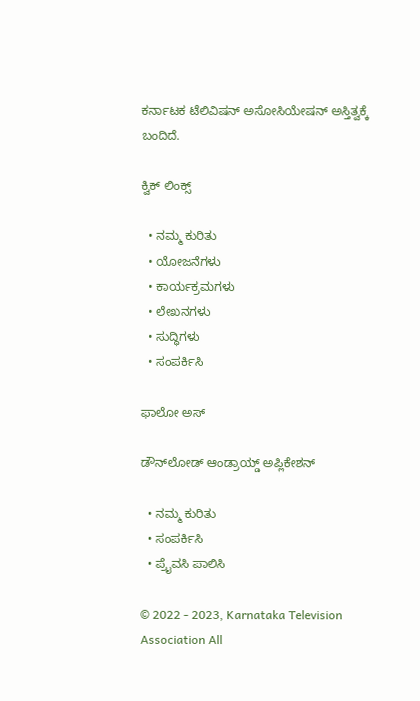ಕರ್ನಾಟಕ ಟೆಲಿವಿಷನ್ ಅಸೋಸಿಯೇಷನ್ ಅಸ್ತಿತ್ವಕ್ಕೆ ಬಂದಿದೆ.

ಕ್ವಿಕ್ ಲಿಂಕ್ಸ್

  • ನಮ್ಮ ಕುರಿತು
  • ಯೋಜನೆಗಳು
  • ಕಾರ್ಯಕ್ರಮಗಳು
  • ಲೇಖನಗಳು
  • ಸುದ್ಧಿಗಳು
  • ಸಂಪರ್ಕಿಸಿ

ಫಾಲೋ ಅಸ್

ಡೌನ್‌ಲೋಡ್ ಆಂಡ್ರಾಯ್ಡ್ ಅಪ್ಲಿಕೇಶನ್‌

  • ನಮ್ಮ ಕುರಿತು
  • ಸಂಪರ್ಕಿಸಿ
  • ಪ್ರೈವಸಿ ಪಾಲಿಸಿ

© 2022 - 2023, Karnataka Television Association All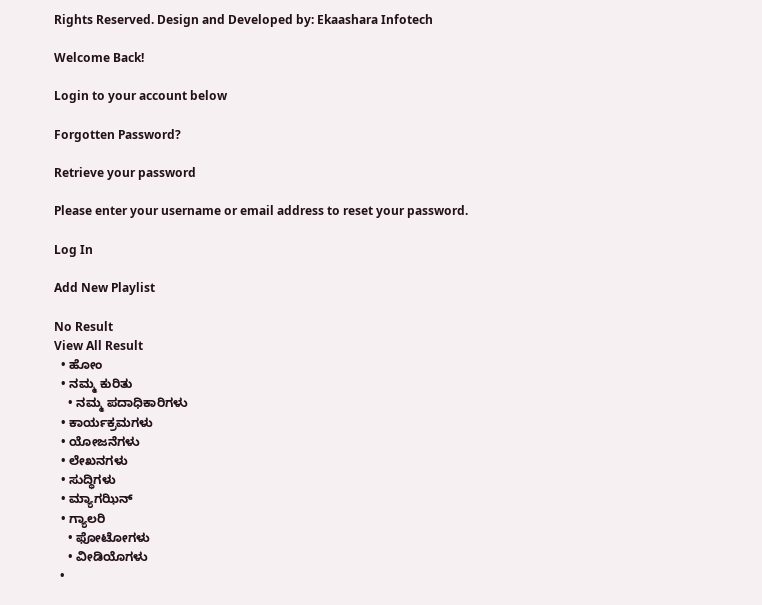Rights Reserved. Design and Developed by: Ekaashara Infotech

Welcome Back!

Login to your account below

Forgotten Password?

Retrieve your password

Please enter your username or email address to reset your password.

Log In

Add New Playlist

No Result
View All Result
  • ಹೋಂ
  • ನಮ್ಮ ಕುರಿತು
    • ನಮ್ಮ ಪದಾಧಿಕಾರಿಗಳು
  • ಕಾರ್ಯಕ್ರಮಗಳು
  • ಯೋಜನೆಗಳು
  • ಲೇಖನಗಳು
  • ಸುದ್ಧಿಗಳು
  • ಮ್ಯಾಗಝಿನ್
  • ಗ್ಯಾಲರಿ
    • ಫೋಟೋಗಳು
    • ವೀಡಿಯೊಗಳು
  •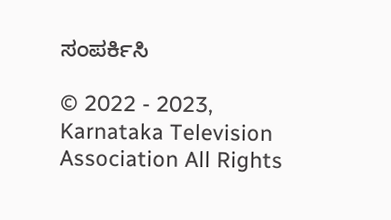ಸಂಪರ್ಕಿಸಿ

© 2022 - 2023, Karnataka Television Association All Rights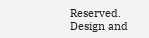Reserved. Design and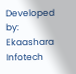Developed by: Ekaashara Infotech